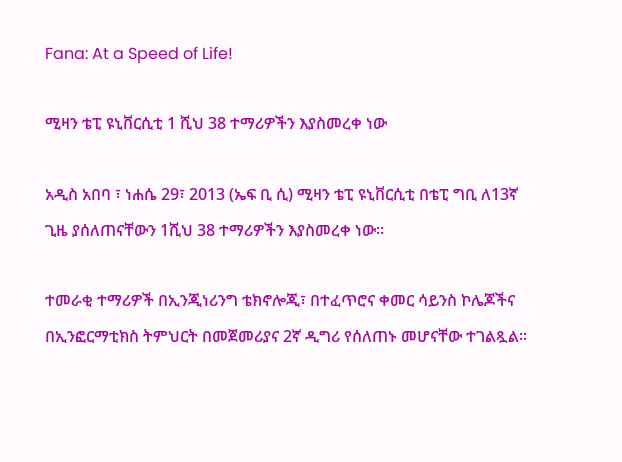Fana: At a Speed of Life!

ሚዛን ቴፒ ዩኒቨርሲቲ 1 ሺህ 38 ተማሪዎችን እያስመረቀ ነው

አዲስ አበባ ፣ ነሐሴ 29፣ 2013 (ኤፍ ቢ ሲ) ሚዛን ቴፒ ዩኒቨርሲቲ በቴፒ ግቢ ለ13ኛ ጊዜ ያሰለጠናቸውን 1ሺህ 38 ተማሪዎችን እያስመረቀ ነው።

ተመራቂ ተማሪዎች በኢንጂነሪንግ ቴክኖሎጂ፣ በተፈጥሮና ቀመር ሳይንስ ኮሌጆችና በኢንፎርማቲክስ ትምህርት በመጀመሪያና 2ኛ ዲግሪ የሰለጠኑ መሆናቸው ተገልጿል።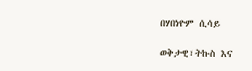በሃበነዮም ሲሳይ

ወቅታዊ፣ትኩስ እና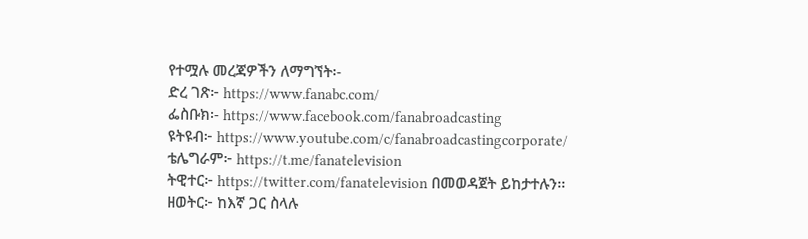የተሟሉ መረጃዎችን ለማግኘት፡-
ድረ ገጽ፦ https://www.fanabc.com/
ፌስቡክ፡- https://www.facebook.com/fanabroadcasting
ዩትዩብ፦ https://www.youtube.com/c/fanabroadcastingcorporate/
ቴሌግራም፦ https://t.me/fanatelevision
ትዊተር፦ https://twitter.com/fanatelevision በመወዳጀት ይከታተሉን፡፡
ዘወትር፦ ከእኛ ጋር ስላሉ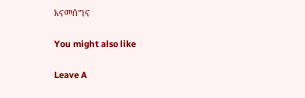እናመሰግና

You might also like

Leave A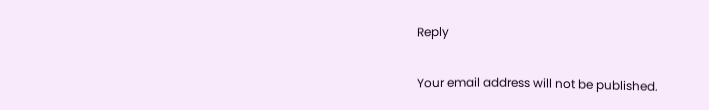Reply

Your email address will not be published.